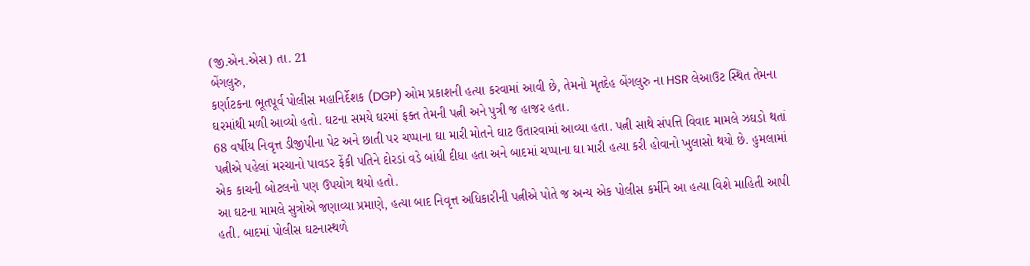(જી.એન.એસ) તા. 21
બેંગલુરુ,
કર્ણાટકના ભૂતપૂર્વ પોલીસ મહાનિર્દેશક (DGP) ઓમ પ્રકાશની હત્યા કરવામાં આવી છે, તેમનો મૃતદેહ બેંગલુરુ ના HSR લેઆઉટ સ્થિત તેમના ઘરમાંથી મળી આવ્યો હતો. ઘટના સમયે ઘરમાં ફક્ત તેમની પત્ની અને પુત્રી જ હાજર હતા.
68 વર્ષીય નિવૃત્ત ડીજીપીના પેટ અને છાતી પર ચપ્પાના ઘા મારી મોતને ઘાટ ઉતારવામાં આવ્યા હતા. પત્ની સાથે સંપત્તિ વિવાદ મામલે ઝઘડો થતાં પત્નીએ પહેલાં મરચાનો પાવડર ફેંકી પતિને દોરડાં વડે બાંધી દીધા હતા અને બાદમાં ચપ્પાના ઘા મારી હત્યા કરી હોવાનો ખુલાસો થયો છે. હુમલામાં એક કાચની બોટલનો પણ ઉપયોગ થયો હતો.
આ ઘટના મામલે સુત્રોએ જણાવ્યા પ્રમાણે, હત્યા બાદ નિવૃત્ત અધિકારીની પત્નીએ પોતે જ અન્ય એક પોલીસ કર્મીને આ હત્યા વિશે માહિતી આપી હતી. બાદમાં પોલીસ ઘટનાસ્થળે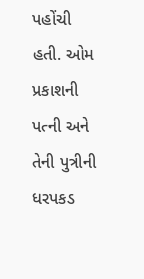પહોંચી હતી. ઓમ પ્રકાશની પત્ની અને તેની પુત્રીની ધરપકડ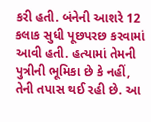કરી હતી. બંનેની આશરે 12 કલાક સુધી પૂછપરછ કરવામાં આવી હતી. હત્યામાં તેમની પુત્રીની ભૂમિકા છે કે નહીં, તેની તપાસ થઈ રહી છે. આ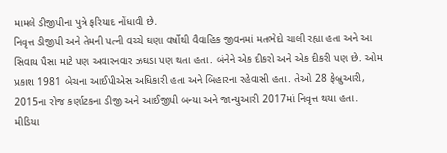મામલે ડીજીપીના પુત્રે ફરિયાદ નોંધાવી છે.
નિવૃત્ત ડીજીપી અને તેમની પત્ની વચ્ચે ઘણા વર્ષોથી વૈવાહિક જીવનમાં મતભેદો ચાલી રહ્યા હતા અને આ સિવાય પૈસા માટે પણ અવારનવાર ઝઘડા પણ થતા હતા. બંનેને એક દીકરો અને એક દીકરી પણ છે. ઓમ પ્રકાશ 1981 બેચના આઈપીએસ અધિકારી હતા અને બિહારના રહેવાસી હતા. તેઓ 28 ફેબ્રુઆરી, 2015ના રોજ કર્ણાટકના ડીજી અને આઈજીપી બન્યા અને જાન્યુઆરી 2017માં નિવૃત્ત થયા હતા.
મીડિયા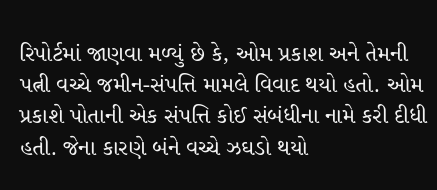રિપોર્ટમાં જાણવા મળ્યું છે કે, ઓમ પ્રકાશ અને તેમની પત્ની વચ્ચે જમીન-સંપત્તિ મામલે વિવાદ થયો હતો. ઓમ પ્રકાશે પોતાની એક સંપત્તિ કોઈ સંબંધીના નામે કરી દીધી હતી. જેના કારણે બંને વચ્ચે ઝઘડો થયો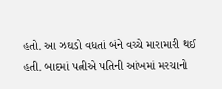હતો. આ ઝઘડો વધતાં બંને વચ્ચે મારામારી થઈ હતી. બાદમાં પત્નીએ પતિની આંખમાં મરચાનો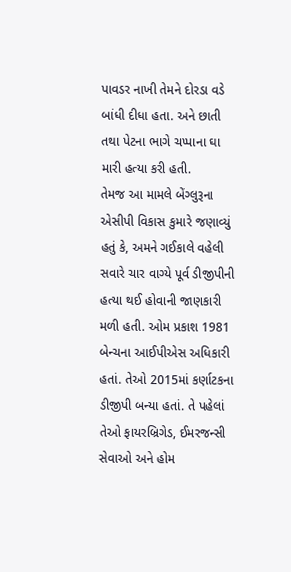પાવડર નાખી તેમને દોરડા વડે બાંધી દીધા હતા. અને છાતી તથા પેટના ભાગે ચપ્પાના ઘા મારી હત્યા કરી હતી.
તેમજ આ મામલે બેંગ્લુરૂના એસીપી વિકાસ કુમારે જણાવ્યું હતું કે, અમને ગઈકાલે વહેલી સવારે ચાર વાગ્યે પૂર્વ ડીજીપીની હત્યા થઈ હોવાની જાણકારી મળી હતી. ઓમ પ્રકાશ 1981 બેન્ચના આઈપીએસ અધિકારી હતાં. તેઓ 2015માં કર્ણાટકના ડીજીપી બન્યા હતાં. તે પહેલાં તેઓ ફાયરબ્રિગેડ, ઈમરજન્સી સેવાઓ અને હોમ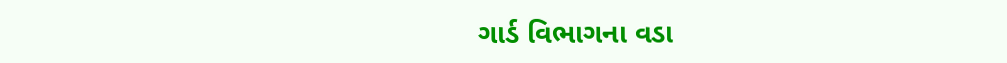ગાર્ડ વિભાગના વડા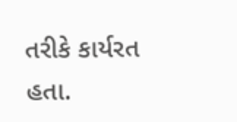તરીકે કાર્યરત હતા.